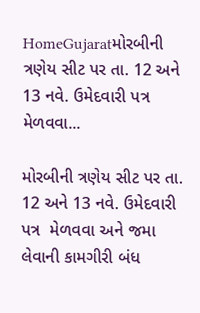HomeGujaratમોરબીની ત્રણેય સીટ પર તા. 12 અને 13 નવે. ઉમેદવારી પત્ર  મેળવવા...

મોરબીની ત્રણેય સીટ પર તા. 12 અને 13 નવે. ઉમેદવારી પત્ર  મેળવવા અને જમા લેવાની કામગીરી બંધ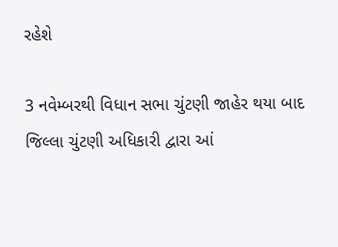રહેશે

3 નવેમ્બરથી વિધાન સભા ચુંટણી જાહેર થયા બાદ જિલ્લા ચુંટણી અધિકારી દ્વારા આં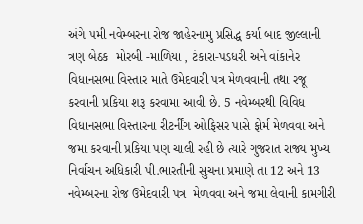અંગે ૫મી નવેમ્બરના રોજ જાહેરનામુ પ્રસિદ્ધ કર્યા બાદ જીલ્લાની ત્રણ બેઠક  મોરબી -માળિયા , ટંકારા-પડધરી અને વાંકાનેર વિધાનસભા વિસ્તાર માતે ઉમેદવારી પત્ર મેળવવાની તથા રજૂ કરવાની પ્રકિયા શરૂ કરવામા આવી છે. 5 નવેમ્બરથી વિવિધ વિધાનસભા વિસ્તારના રીટર્નીંગ ઓફિસર પાસે ફોર્મ મેળવવા અને જમા કરવાની પ્રકિયા પણ ચાલી રહી છે ત્યારે ગુજરાત રાજ્ય મુખ્ય નિર્વાચન અધિકારી પી.ભારતીની સુચના પ્રમાણે તા 12 અને 13 નવેમ્બરના રોજ ઉમેદવારી પત્ર  મેળવવા અને જમા લેવાની કામગીરી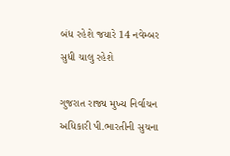બંધ રહેશે જયારે 14 નવેમ્બર સુધી ચાલુ રહેશે

ગુજરાત રાજ્ય મુખ્ય નિર્વાચન અધિકારી પી.ભારતીની સુચના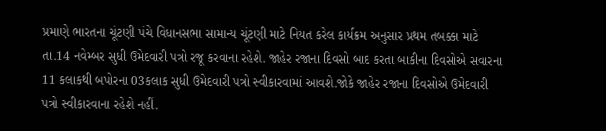પ્રમાણે ભારતના ચૂંટણી પંચે વિધાનસભા સામાન્ય ચૂંટણી માટે નિયત કરેલ કાર્યક્રમ અનુસાર પ્રથમ તબક્કા માટે તા.14 નવેમ્બર સુધી ઉમેદવારી પત્રો રજૂ કરવાના રહેશે. જાહેર રજાના દિવસો બાદ કરતા બાકીના દિવસોએ સવારના 11 કલાકથી બપોરના 03કલાક સુધી ઉમેદવારી પત્રો સ્વીકારવામાં આવશે.જોકે જાહેર રજાના દિવસોએ ઉમેદવારી પત્રો સ્વીકારવાના રહેશે નહીં.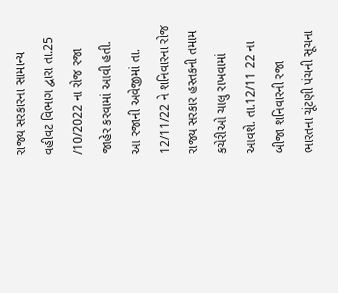રાજ્ય સરકારના સામાન્ય વહીવટ વિભાગ દ્વારા તા.25 /10/2022 ના રોજ રજા જાહેર કરવામાં આવી હતી. આ રજાની અવેજીમાં તા. 12/11/22 ને શનિવારના રોજ રાજ્ય સરકાર હસ્તકની તમામ કચેરીઓ ચાલુ રાખવામાં આવશે. તા.12/11 22 ના બીજા શનિવારની રજા ભારતના ચૂંટણી પંચની સૂચના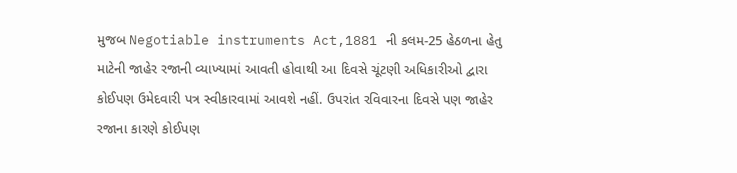મુજબ Negotiable instruments Act,1881 ની કલમ-25 હેઠળના હેતુ માટેની જાહેર રજાની વ્યાખ્યામાં આવતી હોવાથી આ દિવસે ચૂંટણી અધિકારીઓ દ્વારા કોઈપણ ઉમેદવારી પત્ર સ્વીકારવામાં આવશે નહીં. ઉપરાંત રવિવારના દિવસે પણ જાહેર રજાના કારણે કોઈપણ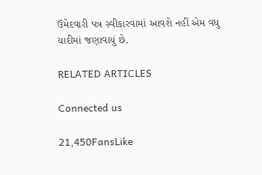ઉમેદવારી પત્ર સ્વીકારવામાં આવશે નહીં એમ વધુ યાદીમાં જણાવાયું છે.

RELATED ARTICLES

Connected us

21,450FansLike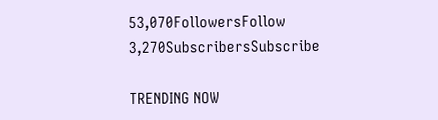53,070FollowersFollow
3,270SubscribersSubscribe

TRENDING NOW